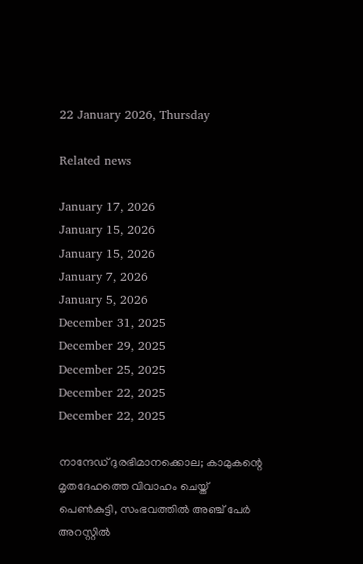22 January 2026, Thursday

Related news

January 17, 2026
January 15, 2026
January 15, 2026
January 7, 2026
January 5, 2026
December 31, 2025
December 29, 2025
December 25, 2025
December 22, 2025
December 22, 2025

നാന്ദേഡ് ദുരഭിമാനക്കൊല; കാമുകന്റെ മൃതദേഹത്തെ വിവാഹം ചെയ്ത് പെണ്‍കുട്ടി, സംഭവത്തില്‍ അഞ്ച് പേര്‍ അറസ്റ്റില്‍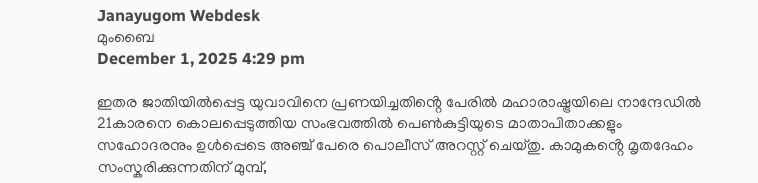Janayugom Webdesk
മുംബൈ
December 1, 2025 4:29 pm

ഇതര ജാതിയിൽപ്പെട്ട യുവാവിനെ പ്രണയിച്ചതിൻ്റെ പേരിൽ മഹാരാഷ്ട്രയിലെ നാന്ദേഡിൽ 21കാരനെ കൊലപ്പെടുത്തിയ സംഭവത്തില്‍ പെൺകുട്ടിയുടെ മാതാപിതാക്കളും സഹോദരനും ഉൾപ്പെടെ അഞ്ച് പേരെ പൊലീസ് അറസ്റ്റ് ചെയ്തു. കാമുകൻ്റെ മൃതദേഹം സംസ്കരിക്കുന്നതിന് മുമ്പ്,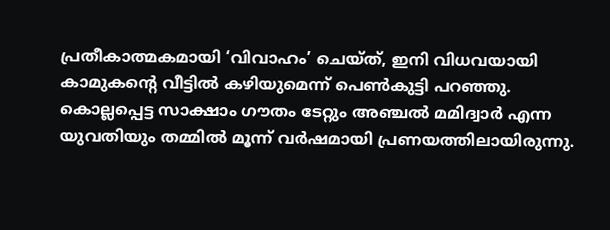പ്രതീകാത്മകമായി ‘വിവാഹം’ ചെയ്ത്, ഇനി വിധവയായി കാമുകൻ്റെ വീട്ടിൽ കഴിയുമെന്ന് പെണ്‍കുട്ടി പറഞ്ഞു. കൊല്ലപ്പെട്ട സാക്ഷാം ഗൗതം ടേറ്റും അഞ്ചൽ മമിദ്വാർ എന്ന യുവതിയും തമ്മിൽ മൂന്ന് വർഷമായി പ്രണയത്തിലായിരുന്നു.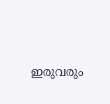ഇരുവരും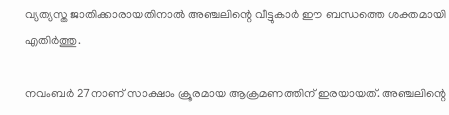വ്യത്യസ്ത ജാതിക്കാരായതിനാൽ അഞ്ചലിന്റെ വീട്ടുകാർ ഈ ബന്ധത്തെ ശക്തമായി എതിർത്തു.

നവംബർ 27നാണ് സാക്ഷാം ക്രൂരമായ ആക്രമണത്തിന് ഇരയായത്. അഞ്ചലിന്റെ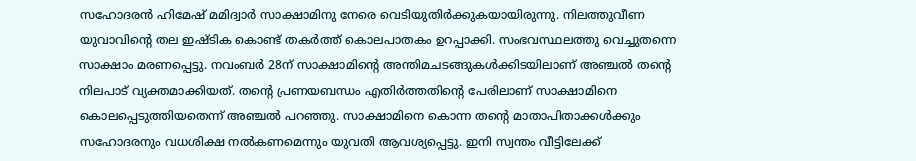സഹോദരൻ ഹിമേഷ് മമിദ്വാർ സാക്ഷാമിനു നേരെ വെടിയുതിർക്കുകയായിരുന്നു. നിലത്തുവീണ യുവാവിൻ്റെ തല ഇഷ്ടിക കൊണ്ട് തകർത്ത് കൊലപാതകം ഉറപ്പാക്കി. സംഭവസ്ഥലത്തു വെച്ചുതന്നെ സാക്ഷാം മരണപ്പെട്ടു. നവംബർ 28ന് സാക്ഷാമിന്റെ അന്തിമചടങ്ങുകൾക്കിടയിലാണ് അഞ്ചൽ തന്റെ നിലപാട് വ്യക്തമാക്കിയത്. തന്റെ പ്രണയബന്ധം എതിർത്തതിൻ്റെ പേരിലാണ് സാക്ഷാമിനെ കൊലപ്പെടുത്തിയതെന്ന് അഞ്ചൽ പറഞ്ഞു. സാക്ഷാമിനെ കൊന്ന തൻ്റെ മാതാപിതാക്കൾക്കും സഹോദരനും വധശിക്ഷ നൽകണമെന്നും യുവതി ആവശ്യപ്പെട്ടു. ഇനി സ്വന്തം വീട്ടിലേക്ക്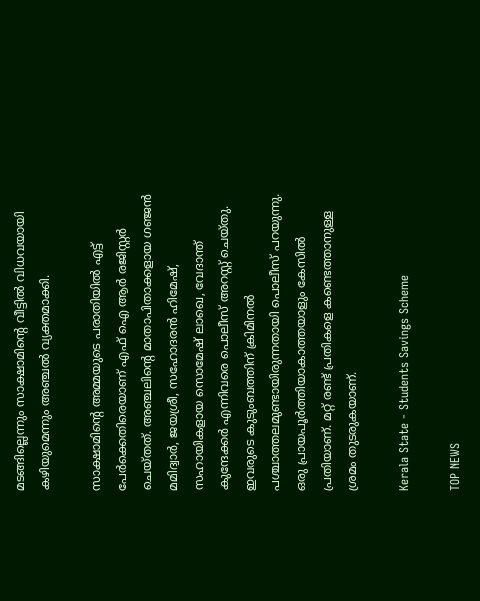മടങ്ങില്ലെന്നും സാക്ഷാമിൻ്റെ വീട്ടിൽ വിധവയായി കഴിയുമെന്നും അഞ്ചൽ വ്യക്തമാക്കി.

സാക്ഷാമിൻ്റെ അമ്മയുടെ പരാതിയിൽ എട്ട് പേർക്കെതിരെയാണ് എഫ് ഐ ആർ രജിസ്റ്റർ ചെയ്തത്. അഞ്ചലിന്റെ മാതാപിതാക്കളായ ഗഞ്ജൻ മമിദ്വാർ, ജയശ്രീ, സഹോദരൻ ഹിമേഷ്, സഹായികളായ സൊമേഷ് ലാഖെ, വേദാന്ത് കുന്ദേക്കർ എന്നിവരെ പൊലീസ് അറസ്റ്റ് ചെയ്തു. ഇവരുടെ കുടുംബത്തിന് ക്രിമിനൽ പശ്ചാത്തലമുണ്ടായിരുന്നതായി പൊലീസ് പറയുന്നു. ഒരു പ്രായപൂർത്തിയാകാത്തയാളും കേസിൽ പ്രതിയാണ്. മറ്റ് രണ്ട് പ്രതികളെ കണ്ടെത്താനുള്ള ശ്രമം തുടരുകയാണ്.

Kerala State - Students Savings Scheme

TOP NEWS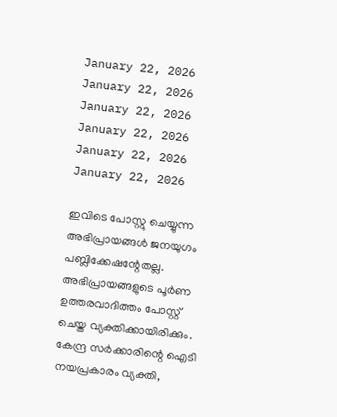January 22, 2026
January 22, 2026
January 22, 2026
January 22, 2026
January 22, 2026
January 22, 2026

ഇവിടെ പോസ്റ്റു ചെയ്യുന്ന അഭിപ്രായങ്ങള്‍ ജനയുഗം പബ്ലിക്കേഷന്റേതല്ല. അഭിപ്രായങ്ങളുടെ പൂര്‍ണ ഉത്തരവാദിത്തം പോസ്റ്റ് ചെയ്ത വ്യക്തിക്കായിരിക്കും. കേന്ദ്ര സര്‍ക്കാരിന്റെ ഐടി നയപ്രകാരം വ്യക്തി,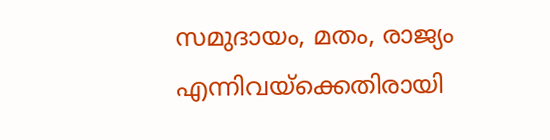സമുദായം, മതം, രാജ്യം എന്നിവയ്‌ക്കെതിരായി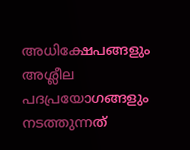അധിക്ഷേപങ്ങളും അശ്ലീല പദപ്രയോഗങ്ങളും നടത്തുന്നത്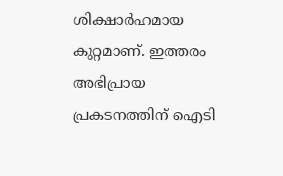ശിക്ഷാര്‍ഹമായ കുറ്റമാണ്. ഇത്തരം അഭിപ്രായ പ്രകടനത്തിന് ഐടി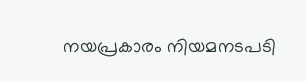നയപ്രകാരം നിയമനടപടി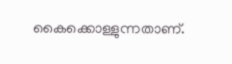കൈക്കൊള്ളുന്നതാണ്.